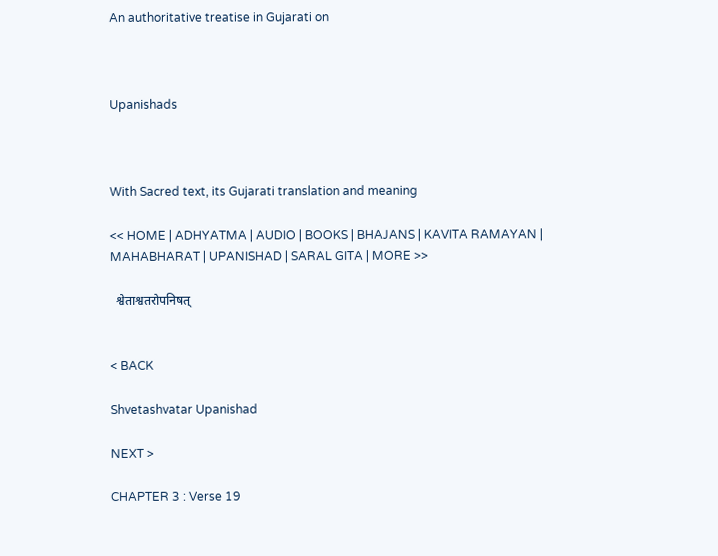An authoritative treatise in Gujarati on



Upanishads



With Sacred text, its Gujarati translation and meaning

<< HOME | ADHYATMA | AUDIO | BOOKS | BHAJANS | KAVITA RAMAYAN | MAHABHARAT | UPANISHAD | SARAL GITA | MORE >>

  श्वेताश्वतरोपनिषत्


< BACK

Shvetashvatar Upanishad

NEXT >

CHAPTER 3 : Verse 19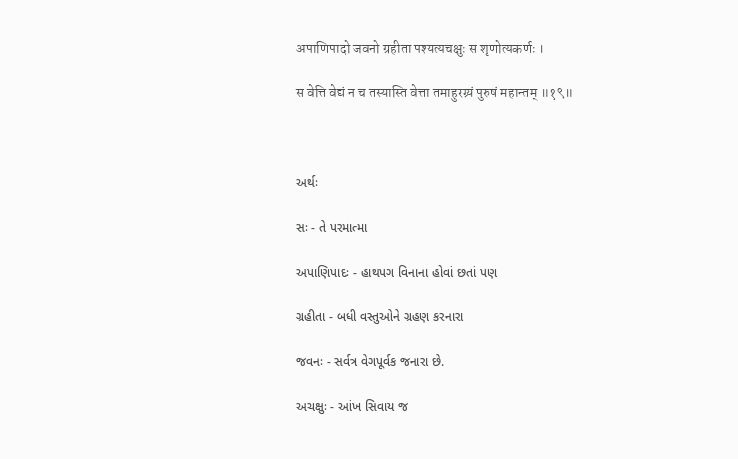अपाणिपादो जवनो ग्रहीता पश्यत्यचक्षुः स शृणोत्यकर्णः ।

स वेत्ति वेद्यं न च तस्यास्ति वेत्ता तमाहुरग्र्यं पुरुषं महान्तम् ॥१९॥



અર્થઃ

સઃ - તે પરમાત્મા

અપાણિપાદઃ - હાથપગ વિનાના હોવાં છતાં પણ

ગ્રહીતા - બધી વસ્તુઓને ગ્રહણ કરનારા

જવનઃ - સર્વત્ર વેગપૂર્વક જનારા છે.

અચક્ષુઃ - આંખ સિવાય જ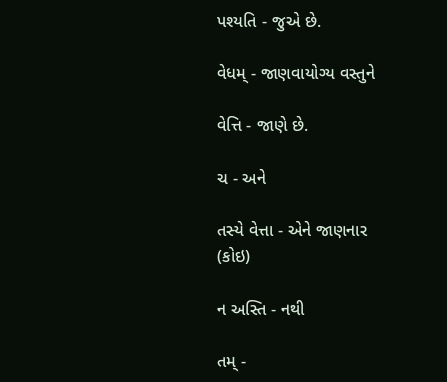પશ્યતિ - જુએ છે.

વેધમ્ - જાણવાયોગ્ય વસ્તુને

વેત્તિ - જાણે છે.

ચ - અને

તસ્યે વેત્તા - એને જાણનાર (કોઇ)

ન અસ્તિ - નથી

તમ્ -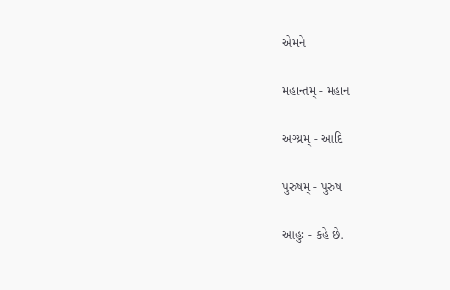એમને

મહાન્તમ્ - મહાન

અગ્ય્રમ્ - આદિ

પુરુષમ્ - પુરુષ

આહુઃ - કહે છે.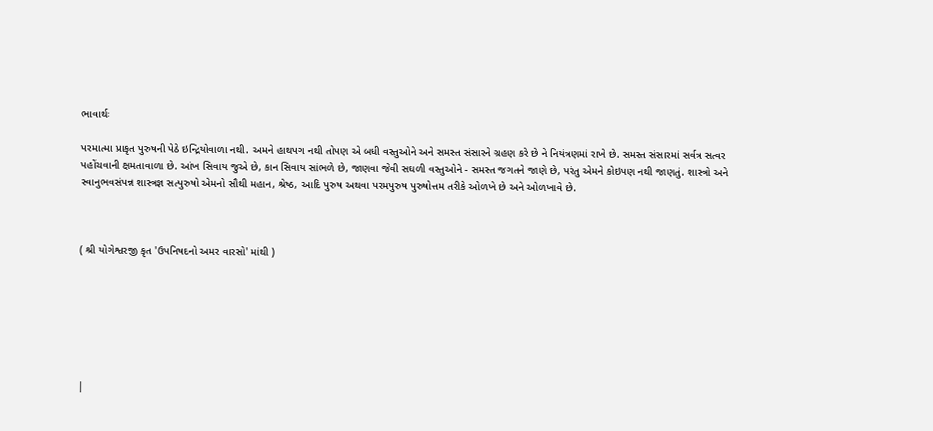ભાવાર્થઃ

પરમાત્મા પ્રાકૃત પુરુષની પેઠે ઇન્દ્રિયોવાળા નથી. અમને હાથપગ નથી તોપણ એ બધી વસ્તુઓને અને સમસ્ત સંસારને ગ્રહણ કરે છે ને નિયંત્રણમાં રાખે છે. સમસ્ત સંસારમાં સર્વત્ર સત્વર પહોંચવાની ક્ષમતાવાળા છે. આંખ સિવાય જુએ છે, કાન સિવાય સાંભળે છે, જાણવા જેવી સઘળી વસ્તુઓને - સમસ્ત જગતને જાણે છે, પરંતુ એમને કોઇપણ નથી જાણતું. શાસ્ત્રો અને સ્વાનુભવસંપન્ન શાસ્ત્રજ્ઞ સત્પુરુષો એમનો સૌથી મહાન, શ્રેષ્ઠ, આદિ પુરુષ અથવા પરમપુરુષ પુરુષોત્તમ તરીકે ઓળખે છે અને ઓળખાવે છે.



( શ્રી યોગેશ્વરજી કૃત 'ઉપનિષદનો અમર વારસો' માંથી )







|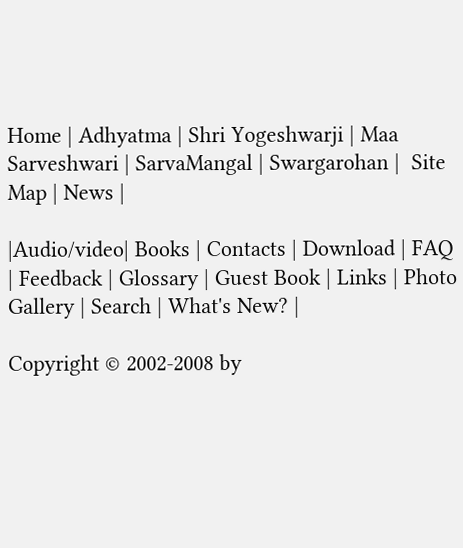Home | Adhyatma | Shri Yogeshwarji | Maa Sarveshwari | SarvaMangal | Swargarohan |  Site Map | News |

|Audio/video| Books | Contacts | Download | FAQ | Feedback | Glossary | Guest Book | Links | Photo Gallery | Search | What's New? |

Copyright © 2002-2008 by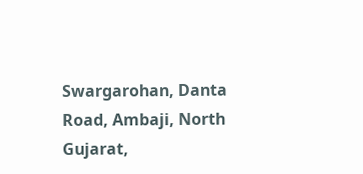Swargarohan, Danta Road, Ambaji, North Gujarat,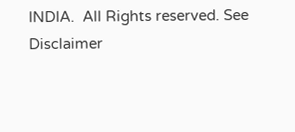INDIA.  All Rights reserved. See Disclaimer